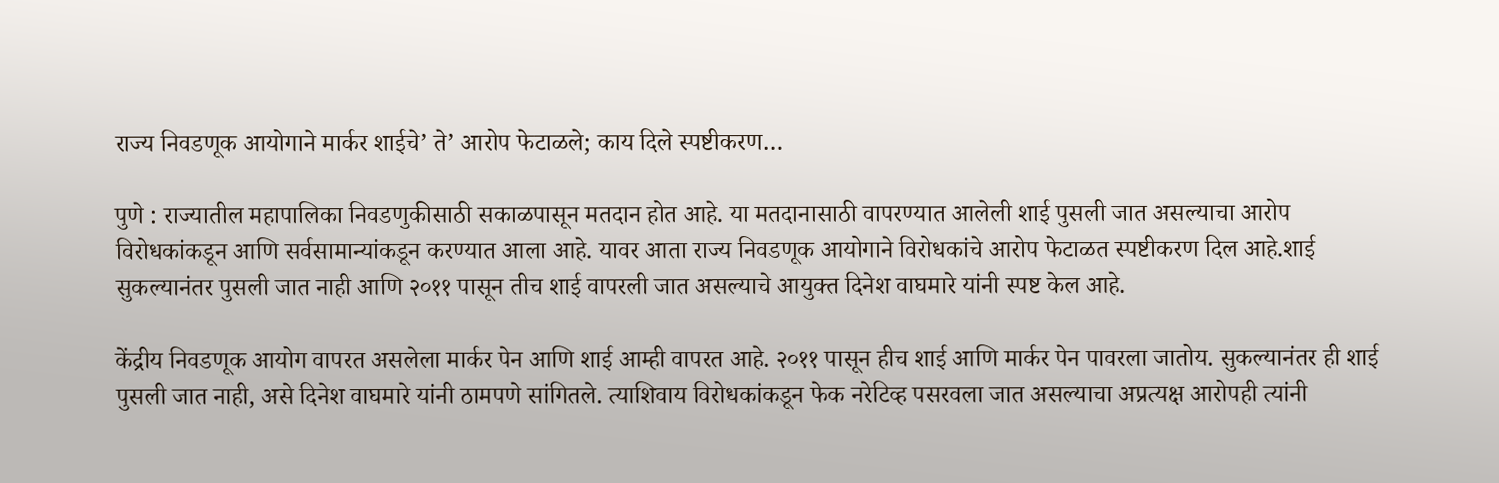राज्य निवडणूक आयोगाने मार्कर शाईचे’ ते’ आरोप फेटाळले; काय दिले स्पष्टीकरण…

पुणे : राज्यातील महापालिका निवडणुकीसाठी सकाळपासून मतदान होत आहे. या मतदानासाठी वापरण्यात आलेली शाई पुसली जात असल्याचा आरोप विरोधकांकडून आणि सर्वसामान्यांकडून करण्यात आला आहे. यावर आता राज्य निवडणूक आयोगाने विरोधकांचे आरोप फेटाळत स्पष्टीकरण दिल आहे.शाई सुकल्यानंतर पुसली जात नाही आणि २०११ पासून तीच शाई वापरली जात असल्याचे आयुक्त दिनेश वाघमारे यांनी स्पष्ट केल आहे.

केंद्रीय निवडणूक आयोग वापरत असलेला मार्कर पेन आणि शाई आम्ही वापरत आहे. २०११ पासून हीच शाई आणि मार्कर पेन पावरला जातोय. सुकल्यानंतर ही शाई पुसली जात नाही, असे दिनेश वाघमारे यांनी ठामपणे सांगितले. त्याशिवाय विरोधकांकडून फेक नरेटिव्ह पसरवला जात असल्याचा अप्रत्यक्ष आरोपही त्यांनी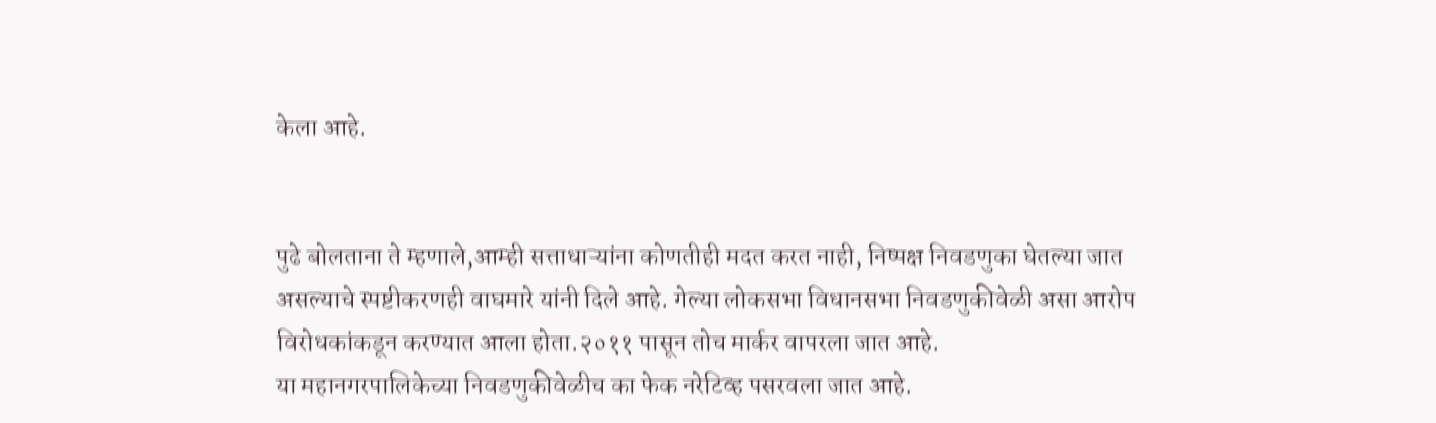केला आहे.


पुढे बोलताना ते म्हणाले,आम्ही सत्ताधाऱ्यांना कोणतीही मदत करत नाही, निष्पक्ष निवडणुका घेतल्या जात असल्याचे स्पष्टीकरणही वाघमारे यांनी दिले आहे. गेल्या लोकसभा विधानसभा निवडणुकीवेळी असा आरोप विरोधकांकडून करण्यात आला होता.२०११ पासून तोच मार्कर वापरला जात आहे.
या महानगरपालिकेच्या निवडणुकीवेळीच का फेक नरेटिव्ह पसरवला जात आहे.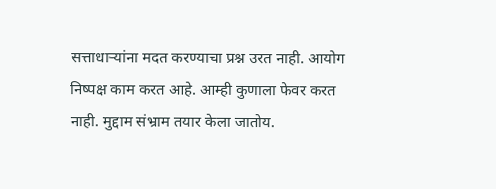सत्ताधाऱ्यांना मदत करण्याचा प्रश्न उरत नाही. आयोग निष्पक्ष काम करत आहे. आम्ही कुणाला फेवर करत नाही. मुद्दाम संभ्राम तयार केला जातोय.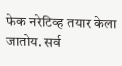फेक नरेटिव्ह तयार केला जातोय. सर्व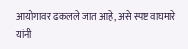आयोगावर ढकलले जात आहे, असे स्पष्ट वाघमारे यांनी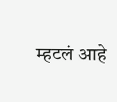म्हटलं आहे